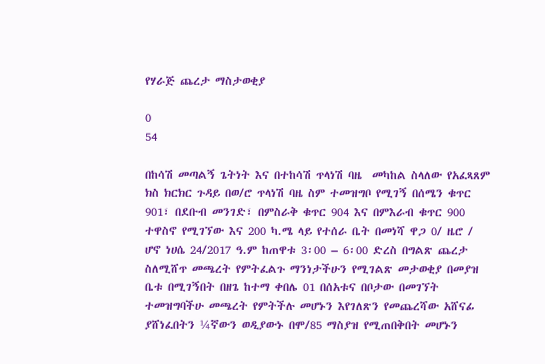የሃራጅ ጨረታ ማስታወቂያ

0
54

በከሳሽ መጣልኝ ጌትነት እና በተከሳሽ ጥላነሽ ባዜ  መካከል ስላለው የአፈጻጸም ክስ ክርክር ጉዳይ በወ/ሮ ጥላነሽ ባዜ ስም ተመዝግቦ የሚገኝ በሰሜን ቁጥር 901፣ በደቡብ መንገድ፣ በምስራቅ ቁጥር 904 እና በምእራብ ቁጥር 900 ተዋስኖ የሚገኘው እና 200 ካ.ሜ ላይ የተሰራ ቤት በመነሻ ዋጋ 0/ ዜሮ / ሆኖ ነሀሴ 24/2017 ዓ.ም ከጠዋቱ 3፡00 – 6፡00 ድረስ በግልጽ ጨረታ ስለሚሸጥ መጫረት የምትፈልጉ ማንነታችሁን የሚገልጽ መታወቂያ በመያዝ ቤቱ በሚገኝበት በዘጌ ከተማ ቀበሌ 01 በሰአቱና በቦታው በመገኘት ተመዝግባችሁ መጫረት የምትችሉ መሆኑን እየገለጽን የመጨረሻው አሸናፊ ያሸነፈበትን ¼ኛውን ወዲያውኑ በሞ/85 ማስያዝ የሚጠበቅበት መሆኑን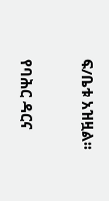ፍ/ቤቱ አዝዟል፡፡

የባሕር ዳርና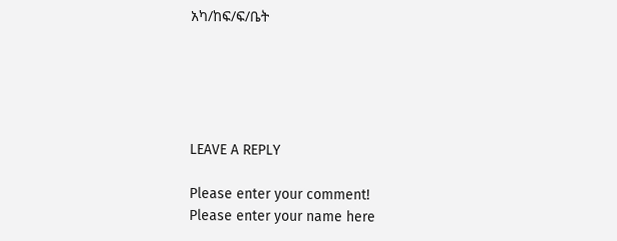አካ/ከፍ/ፍ/ቤት





LEAVE A REPLY

Please enter your comment!
Please enter your name here